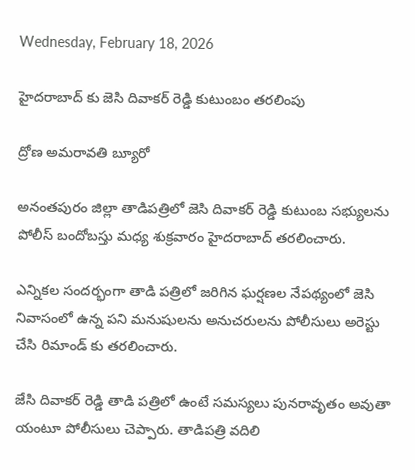Wednesday, February 18, 2026

హైదరాబాద్ కు జెసి దివాకర్ రెడ్డి కుటుంబం తరలింపు

ద్రోణ అమరావతి బ్యూరో

అనంతపురం జిల్లా తాడిపత్రిలో జెసి దివాకర్ రెడ్డి కుటుంబ సభ్యులను పోలీస్ బందోబస్తు మధ్య శుక్రవారం హైదరాబాద్ తరలించారు.

ఎన్నికల సందర్భంగా తాడి పత్రిలో జరిగిన ఘర్షణల నేపథ్యంలో జెసి నివాసంలో ఉన్న పని మనుషులను అనుచరులను పోలీసులు అరెస్టు చేసి రిమాండ్ కు తరలించారు.

జేసి దివాకర్ రెడ్డి తాడి పత్రిలో ఉంటే సమస్యలు పునరావృతం అవుతా యంటూ పోలీసులు చెప్పారు. తాడిపత్రి వదిలి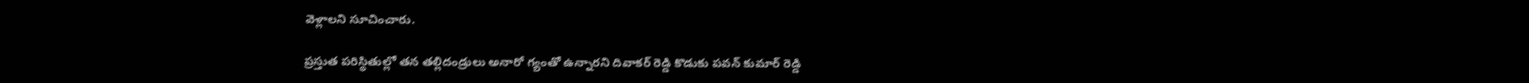వెళ్లాలని సూచించారు.

ప్రస్తుత పరిస్థితుల్లో తన తల్లిదండ్రులు అనారో గ్యంతో ఉన్నారని దివాకర్ రెడ్డి కొడుకు పవన్ కుమార్ రెడ్డి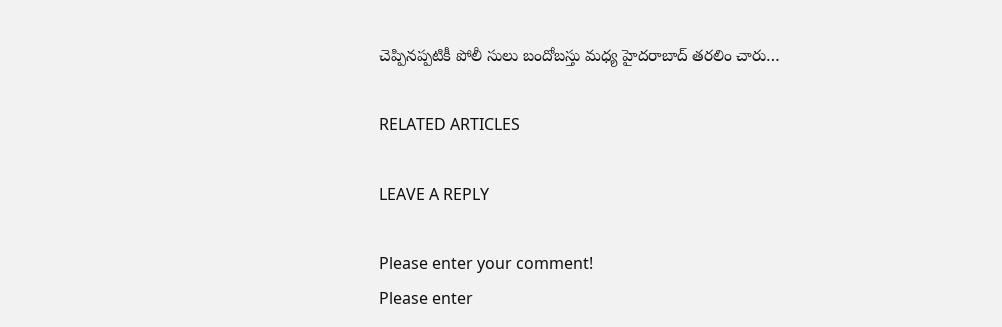చెప్పినప్పటికీ పోలీ సులు బందోబస్తు మధ్య హైదరాబాద్ తరలిం చారు…

RELATED ARTICLES

LEAVE A REPLY

Please enter your comment!
Please enter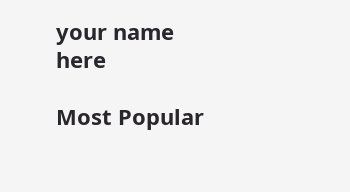your name here

Most Popular